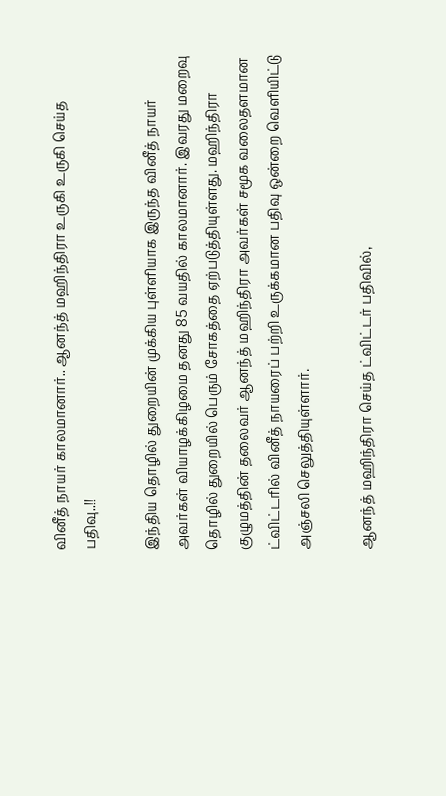வினீத் நாயர் காலமானார்.. ஆனந்த் மஹிந்திரா உருகி உருகி செய்த பதிவு..!!

இந்திய தொழில் துறையின் முக்கிய புள்ளியாக இருந்த வினீத் நாயர் அவர்கள் வியாழக்கிழமை தனது 85 வயதில் காலமானார். இவரது மறைவு தொழில் துறையில் பெரும் சோகத்தை ஏற்படுத்தியுள்ளது. மஹிந்திரா குழுமத்தின் தலைவர் ஆனந்த் மஹிந்திரா அவர்கள் சமூக வலைதளமான ட்விட்டரில் வினீத் நாயரைப் பற்றி உருக்கமான பதிவு ஒன்றை வெளியிட்டு அஞ்சலி செலுத்தியுள்ளார்.

ஆனந்த் மஹிந்திரா செய்த ட்விட்டர் பதிவில்,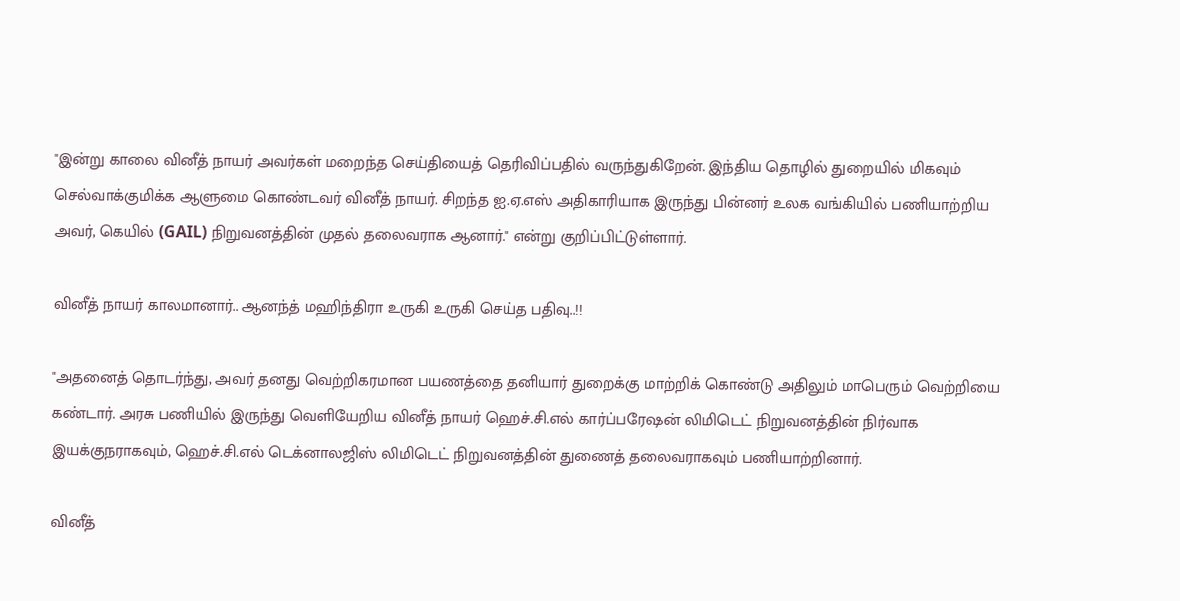"இன்று காலை வினீத் நாயர் அவர்கள் மறைந்த செய்தியைத் தெரிவிப்பதில் வருந்துகிறேன். இந்திய தொழில் துறையில் மிகவும் செல்வாக்குமிக்க ஆளுமை கொண்டவர் வினீத் நாயர். சிறந்த ஐ.ஏ.எஸ் அதிகாரியாக இருந்து பின்னர் உலக வங்கியில் பணியாற்றிய அவர், கெயில் (GAIL) நிறுவனத்தின் முதல் தலைவராக ஆனார்." என்று குறிப்பிட்டுள்ளார்.

வினீத் நாயர் காலமானார்.. ஆனந்த் மஹிந்திரா உருகி உருகி செய்த பதிவு..!!

"அதனைத் தொடர்ந்து, அவர் தனது வெற்றிகரமான பயணத்தை தனியார் துறைக்கு மாற்றிக் கொண்டு அதிலும் மாபெரும் வெற்றியை கண்டார். அரசு பணியில் இருந்து வெளியேறிய வினீத் நாயர் ஹெச்.சி.எல் கார்ப்பரேஷன் லிமிடெட் நிறுவனத்தின் நிர்வாக இயக்குநராகவும், ஹெச்.சி.எல் டெக்னாலஜிஸ் லிமிடெட் நிறுவனத்தின் துணைத் தலைவராகவும் பணியாற்றினார்.

வினீத்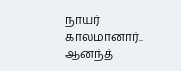நாயர் காலமானார்.. ஆனந்த்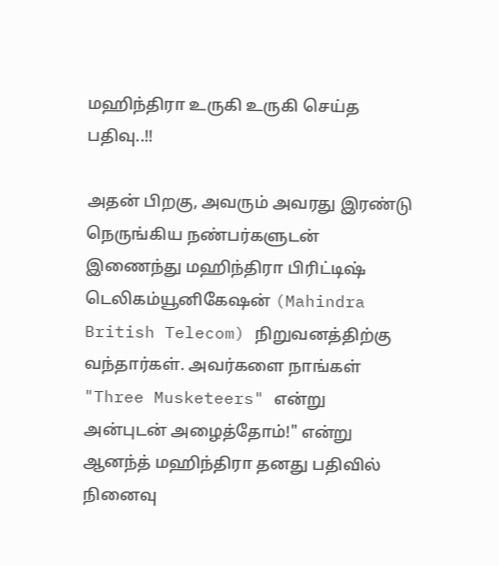மஹிந்திரா உருகி உருகி செய்த பதிவு..!!

அதன் பிறகு, அவரும் அவரது இரண்டு நெருங்கிய நண்பர்களுடன் இணைந்து மஹிந்திரா பிரிட்டிஷ் டெலிகம்யூனிகேஷன் (Mahindra British Telecom) நிறுவனத்திற்கு வந்தார்கள். அவர்களை நாங்கள் "Three Musketeers" என்று அன்புடன் அழைத்தோம்!" என்று ஆனந்த் மஹிந்திரா தனது பதிவில் நினைவு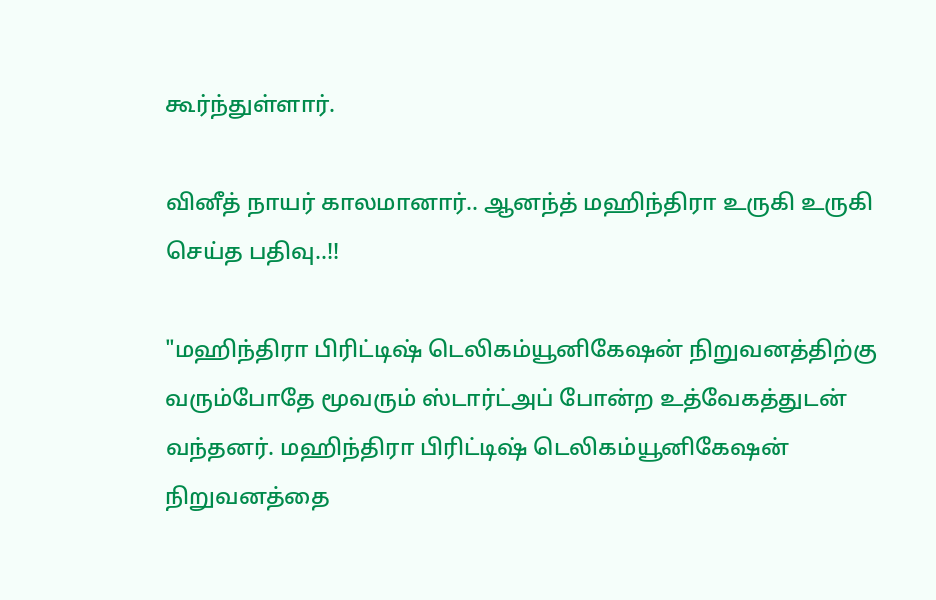கூர்ந்துள்ளார்.

வினீத் நாயர் காலமானார்.. ஆனந்த் மஹிந்திரா உருகி உருகி செய்த பதிவு..!!

"மஹிந்திரா பிரிட்டிஷ் டெலிகம்யூனிகேஷன் நிறுவனத்திற்கு வரும்போதே மூவரும் ஸ்டார்ட்அப் போன்ற உத்வேகத்துடன் வந்தனர். மஹிந்திரா பிரிட்டிஷ் டெலிகம்யூனிகேஷன் நிறுவனத்தை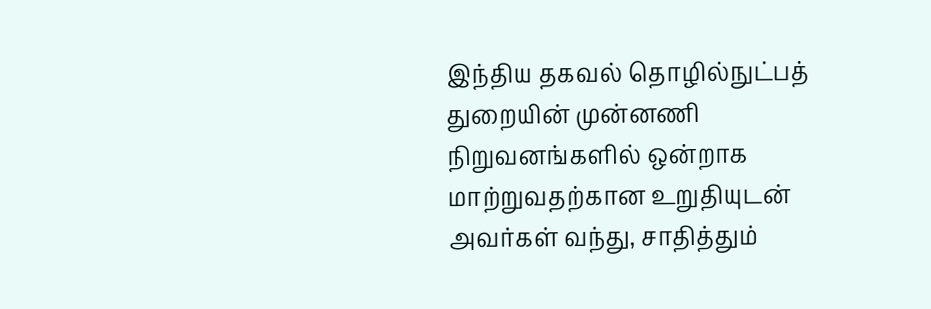இந்திய தகவல் தொழில்நுட்பத் துறையின் முன்னணி நிறுவனங்களில் ஒன்றாக மாற்றுவதற்கான உறுதியுடன் அவர்கள் வந்து, சாதித்தும்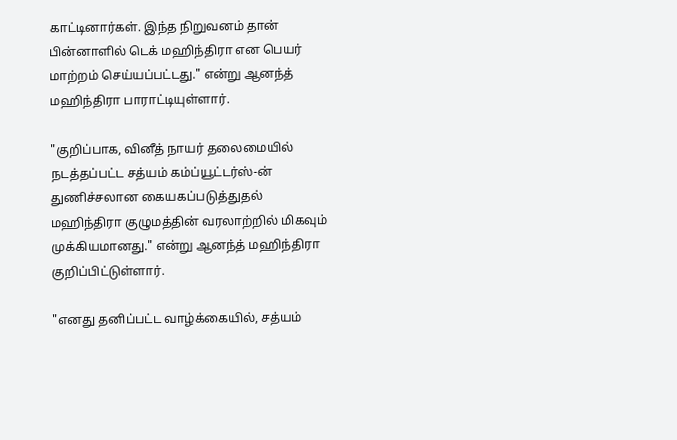காட்டினார்கள். இந்த நிறுவனம் தான் பின்னாளில் டெக் மஹிந்திரா என பெயர் மாற்றம் செய்யப்பட்டது." என்று ஆனந்த் மஹிந்திரா பாராட்டியுள்ளார்.

"குறிப்பாக, வினீத் நாயர் தலைமையில் நடத்தப்பட்ட சத்யம் கம்ப்யூட்டர்ஸ்-ன் துணிச்சலான கையகப்படுத்துதல் மஹிந்திரா குழுமத்தின் வரலாற்றில் மிகவும் முக்கியமானது." என்று ஆனந்த் மஹிந்திரா குறிப்பிட்டுள்ளார்.

"எனது தனிப்பட்ட வாழ்க்கையில், சத்யம்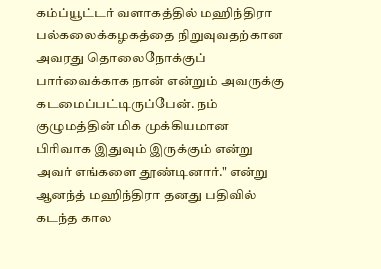கம்ப்யூட்டர் வளாகத்தில் மஹிந்திரா பல்கலைக்கழகத்தை நிறுவுவதற்கான அவரது தொலைநோக்குப் பார்வைக்காக நான் என்றும் அவருக்கு கடமைப்பட்டிருப்பேன். நம் குழுமத்தின் மிக முக்கியமான பிரிவாக இதுவும் இருக்கும் என்று அவர் எங்களை தூண்டினார்." என்று ஆனந்த் மஹிந்திரா தனது பதிவில் கடந்த கால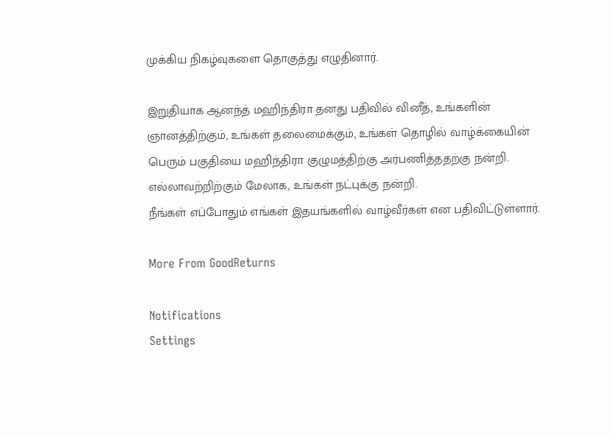முக்கிய நிகழ்வுகளை தொகுத்து எழுதினார்.

இறுதியாக ஆனந்த் மஹிந்திரா தனது பதிவில் வினீத், உங்களின் ஞானத்திற்கும், உங்கள் தலைமைக்கும், உங்கள் தொழில் வாழ்க்கையின் பெரும் பகுதியை மஹிந்திரா குழுமத்திற்கு அர்பணித்ததற்கு நன்றி. எல்லாவற்றிற்கும் மேலாக, உங்கள் நட்புக்கு நன்றி.
நீங்கள் எப்போதும் எங்கள் இதயங்களில் வாழ்வீர்கள் என பதிவிட்டுள்ளார்.

More From GoodReturns

Notifications
Settings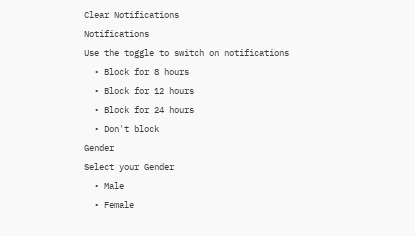Clear Notifications
Notifications
Use the toggle to switch on notifications
  • Block for 8 hours
  • Block for 12 hours
  • Block for 24 hours
  • Don't block
Gender
Select your Gender
  • Male
  • Female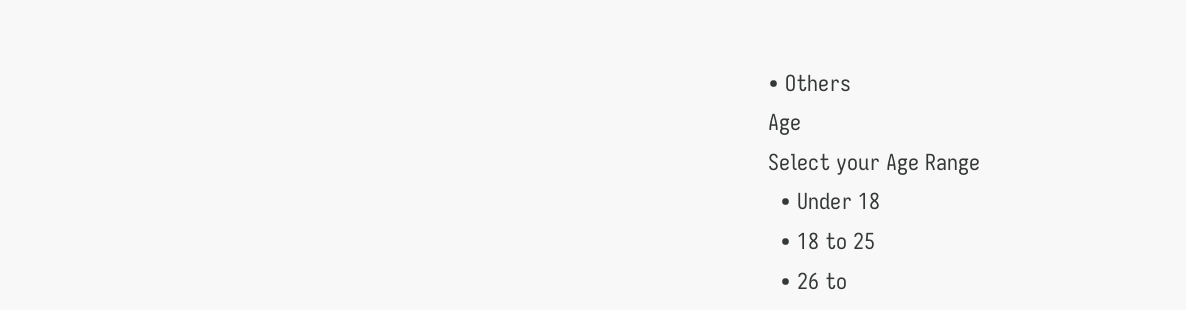• Others
Age
Select your Age Range
  • Under 18
  • 18 to 25
  • 26 to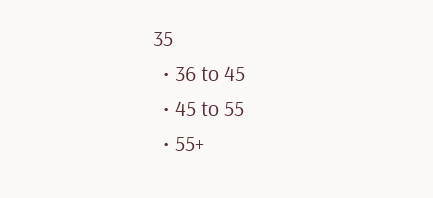35
  • 36 to 45
  • 45 to 55
  • 55+